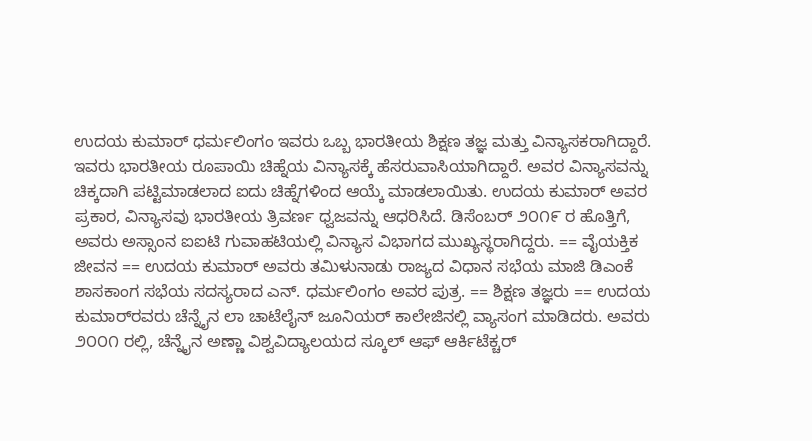ಉದಯ ಕುಮಾರ್ ಧರ್ಮಲಿಂಗಂ ಇವರು ಒಬ್ಬ ಭಾರತೀಯ ಶಿಕ್ಷಣ ತಜ್ಞ ಮತ್ತು ವಿನ್ಯಾಸಕರಾಗಿದ್ದಾರೆ. ಇವರು ಭಾರತೀಯ ರೂಪಾಯಿ ಚಿಹ್ನೆಯ ವಿನ್ಯಾಸಕ್ಕೆ ಹೆಸರುವಾಸಿಯಾಗಿದ್ದಾರೆ. ಅವರ ವಿನ್ಯಾಸವನ್ನು ಚಿಕ್ಕದಾಗಿ ಪಟ್ಟಿಮಾಡಲಾದ ಐದು ಚಿಹ್ನೆಗಳಿಂದ ಆಯ್ಕೆ ಮಾಡಲಾಯಿತು. ಉದಯ ಕುಮಾರ್ ಅವರ ಪ್ರಕಾರ, ವಿನ್ಯಾಸವು ಭಾರತೀಯ ತ್ರಿವರ್ಣ ಧ್ವಜವನ್ನು ಆಧರಿಸಿದೆ. ಡಿಸೆಂಬರ್ ೨೦೧೯ ರ ಹೊತ್ತಿಗೆ, ಅವರು ಅಸ್ಸಾಂನ ಐಐಟಿ ಗುವಾಹಟಿಯಲ್ಲಿ ವಿನ್ಯಾಸ ವಿಭಾಗದ ಮುಖ್ಯಸ್ಥರಾಗಿದ್ದರು. == ವೈಯಕ್ತಿಕ ಜೀವನ == ಉದಯ ಕುಮಾರ್ ಅವರು ತಮಿಳುನಾಡು ರಾಜ್ಯದ ವಿಧಾನ ಸಭೆಯ ಮಾಜಿ ಡಿಎಂಕೆ ಶಾಸಕಾಂಗ ಸಭೆಯ ಸದಸ್ಯರಾದ ಎನ್. ಧರ್ಮಲಿಂಗಂ ಅವರ ಪುತ್ರ. == ಶಿಕ್ಷಣ ತಜ್ಞರು == ಉದಯ ಕುಮಾರ್‌ರವರು ಚೆನ್ನೈನ ಲಾ ಚಾಟೆಲೈನ್ ಜೂನಿಯರ್ ಕಾಲೇಜಿನಲ್ಲಿ ವ್ಯಾಸಂಗ ಮಾಡಿದರು. ಅವರು ೨೦೦೧ ರಲ್ಲಿ, ಚೆನ್ನೈನ ಅಣ್ಣಾ ವಿಶ್ವವಿದ್ಯಾಲಯದ ಸ್ಕೂಲ್ ಆಫ್ ಆರ್ಕಿಟೆಕ್ಚರ್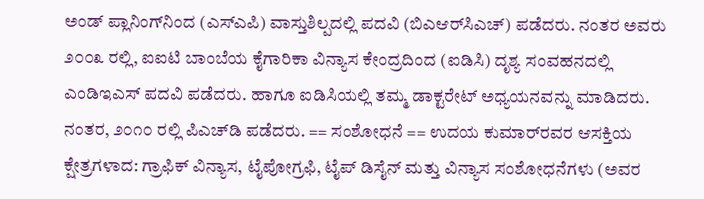ಅಂಡ್ ಪ್ಲಾನಿಂಗ್‌ನಿಂದ (ಎಸ್ಎಪಿ) ವಾಸ್ತುಶಿಲ್ಪದಲ್ಲಿ ಪದವಿ (ಬಿಎಆರ್‌ಸಿಎಚ್) ಪಡೆದರು. ನಂತರ ಅವರು ೨೦೦೩ ರಲ್ಲಿ, ಐಐಟಿ ಬಾಂಬೆಯ ಕೈಗಾರಿಕಾ ವಿನ್ಯಾಸ ಕೇಂದ್ರದಿಂದ (ಐಡಿಸಿ) ದೃಶ್ಯ ಸಂವಹನದಲ್ಲಿ ಎಂಡಿಇಎಸ್ ಪದವಿ ಪಡೆದರು. ಹಾಗೂ ಐಡಿಸಿಯಲ್ಲಿ ತಮ್ಮ ಡಾಕ್ಟರೇಟ್ ಅಧ್ಯಯನವನ್ನು ಮಾಡಿದರು. ನಂತರ, ೨೦೧೦ ರಲ್ಲಿ ಪಿಎಚ್‌ಡಿ ಪಡೆದರು. == ಸಂಶೋಧನೆ == ಉದಯ ಕುಮಾರ್‌ರವರ ಆಸಕ್ತಿಯ ಕ್ಷೇತ್ರಗಳಾದ: ಗ್ರಾಫಿಕ್ ವಿನ್ಯಾಸ, ಟೈಪೋಗ್ರಫಿ, ಟೈಪ್ ಡಿಸೈನ್ ಮತ್ತು ವಿನ್ಯಾಸ ಸಂಶೋಧನೆಗಳು (ಅವರ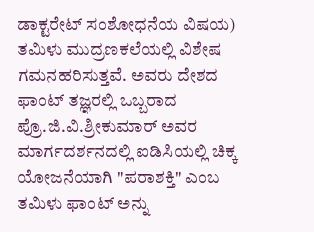ಡಾಕ್ಟರೇಟ್ ಸಂಶೋಧನೆಯ ವಿಷಯ) ತಮಿಳು ಮುದ್ರಣಕಲೆಯಲ್ಲಿ ವಿಶೇಷ ಗಮನಹರಿಸುತ್ತವೆ. ಅವರು ದೇಶದ ಫಾಂಟ್ ತಜ್ಞರಲ್ಲಿ ಒಬ್ಬರಾದ ಪ್ರೊ.ಜಿ.ವಿ.ಶ್ರೀಕುಮಾರ್ ಅವರ ಮಾರ್ಗದರ್ಶನದಲ್ಲಿ ಐಡಿಸಿಯಲ್ಲಿ ಚಿಕ್ಕ ಯೋಜನೆಯಾಗಿ "ಪರಾಶಕ್ತಿ" ಎಂಬ ತಮಿಳು ಫಾಂಟ್ ಅನ್ನು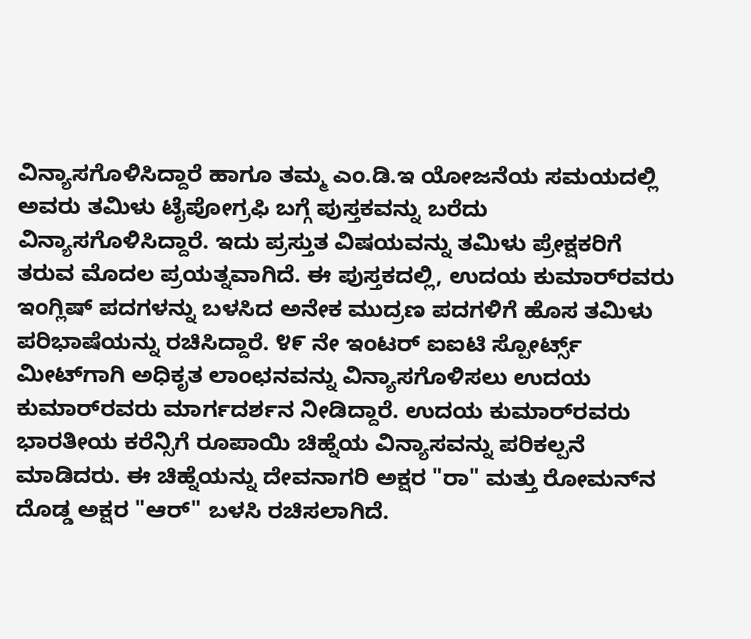ವಿನ್ಯಾಸಗೊಳಿಸಿದ್ದಾರೆ ಹಾಗೂ ತಮ್ಮ ಎಂ.ಡಿ.ಇ ಯೋಜನೆಯ ಸಮಯದಲ್ಲಿ ಅವರು ತಮಿಳು ಟೈಪೋಗ್ರಫಿ ಬಗ್ಗೆ ಪುಸ್ತಕವನ್ನು ಬರೆದು ವಿನ್ಯಾಸಗೊಳಿಸಿದ್ದಾರೆ. ಇದು ಪ್ರಸ್ತುತ ವಿಷಯವನ್ನು ತಮಿಳು ಪ್ರೇಕ್ಷಕರಿಗೆ ತರುವ ಮೊದಲ ಪ್ರಯತ್ನವಾಗಿದೆ. ಈ ಪುಸ್ತಕದಲ್ಲಿ, ಉದಯ ಕುಮಾರ್‌ರವರು ಇಂಗ್ಲಿಷ್ ಪದಗಳನ್ನು ಬಳಸಿದ ಅನೇಕ ಮುದ್ರಣ ಪದಗಳಿಗೆ ಹೊಸ ತಮಿಳು ಪರಿಭಾಷೆಯನ್ನು ರಚಿಸಿದ್ದಾರೆ. ೪೯ ನೇ ಇಂಟರ್ ಐಐಟಿ ಸ್ಪೋರ್ಟ್ಸ್ ಮೀಟ್‌ಗಾಗಿ ಅಧಿಕೃತ ಲಾಂಛನವನ್ನು ವಿನ್ಯಾಸಗೊಳಿಸಲು ಉದಯ ಕುಮಾರ್‌ರವರು ಮಾರ್ಗದರ್ಶನ ನೀಡಿದ್ದಾರೆ. ಉದಯ ಕುಮಾರ್‌ರವರು ಭಾರತೀಯ ಕರೆನ್ಸಿಗೆ ರೂಪಾಯಿ ಚಿಹ್ನೆಯ ವಿನ್ಯಾಸವನ್ನು ಪರಿಕಲ್ಪನೆ ಮಾಡಿದರು. ಈ ಚಿಹ್ನೆಯನ್ನು ದೇವನಾಗರಿ ಅಕ್ಷರ "ರಾ" ಮತ್ತು ರೋಮನ್‌ನ ದೊಡ್ಡ ಅಕ್ಷರ "ಆರ್" ಬಳಸಿ ರಚಿಸಲಾಗಿದೆ.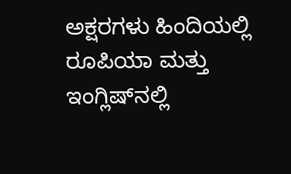ಅಕ್ಷರಗಳು ಹಿಂದಿಯಲ್ಲಿ ರೂಪಿಯಾ ಮತ್ತು ಇಂಗ್ಲಿಷ್‌ನಲ್ಲಿ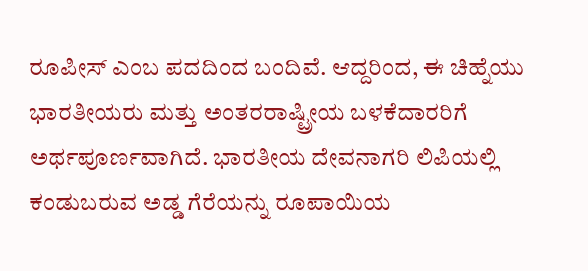ರೂಪೀಸ್ ಎಂಬ ಪದದಿಂದ ಬಂದಿವೆ. ಆದ್ದರಿಂದ, ಈ ಚಿಹ್ನೆಯು ಭಾರತೀಯರು ಮತ್ತು ಅಂತರರಾಷ್ಟ್ರೀಯ ಬಳಕೆದಾರರಿಗೆ ಅರ್ಥಪೂರ್ಣವಾಗಿದೆ. ಭಾರತೀಯ ದೇವನಾಗರಿ ಲಿಪಿಯಲ್ಲಿ ಕಂಡುಬರುವ ಅಡ್ಡ ಗೆರೆಯನ್ನು ರೂಪಾಯಿಯ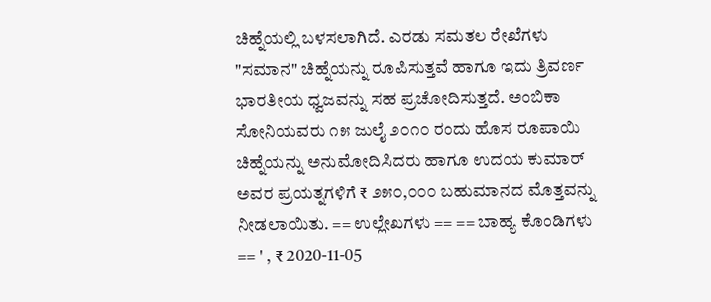ಚಿಹ್ನೆಯಲ್ಲಿ ಬಳಸಲಾಗಿದೆ. ಎರಡು ಸಮತಲ ರೇಖೆಗಳು "ಸಮಾನ" ಚಿಹ್ನೆಯನ್ನು ರೂಪಿಸುತ್ತವೆ ಹಾಗೂ ಇದು ತ್ರಿವರ್ಣ ಭಾರತೀಯ ಧ್ವಜವನ್ನು ಸಹ ಪ್ರಚೋದಿಸುತ್ತದೆ. ಅಂಬಿಕಾ ಸೋನಿಯವರು ೧೫ ಜುಲೈ ೨೦೧೦ ರಂದು ಹೊಸ ರೂಪಾಯಿ ಚಿಹ್ನೆಯನ್ನು ಅನುಮೋದಿಸಿದರು ಹಾಗೂ ಉದಯ ಕುಮಾರ್ ಅವರ ಪ್ರಯತ್ನಗಳಿಗೆ ₹ ೨೫೦,೦೦೦ ಬಹುಮಾನದ ಮೊತ್ತವನ್ನು ನೀಡಲಾಯಿತು. == ಉಲ್ಲೇಖಗಳು == == ಬಾಹ್ಯ ಕೊಂಡಿಗಳು == ' , ₹ 2020-11-05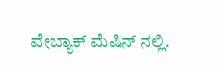ವೇಬ್ಯಾಕ್ ಮೆಷಿನ್ ನಲ್ಲಿ.